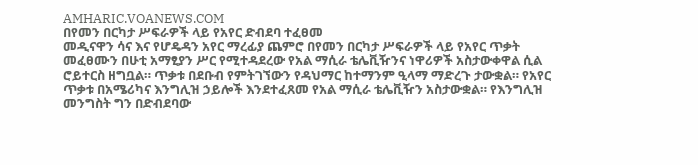AMHARIC.VOANEWS.COM
በየመን በርካታ ሥፍራዎች ላይ የአየር ድብደባ ተፈፀመ
መዲናዋን ሳና እና የሆዴዳን አየር ማረፊያ ጨምሮ በየመን በርካታ ሥፍራዎች ላይ የአየር ጥቃት መፈፀሙን በሁቲ አማፂያን ሥር የሚተዳደረው የአል ማሲራ ቴሌቪዥንና ነዋሪዎች አስታውቀዋል ሲል ሮይተርስ ዘግቧል። ጥቃቱ በደቡብ የምትገኘውን የዳህማር ከተማንም ዒላማ ማድረጉ ታውቋል። የአየር ጥቃቱ በአሜሪካና እንግሊዝ ኃይሎች እንደተፈጸመ የአል ማሲራ ቴሌቪዥን አስታውቋል። የእንግሊዝ መንግስት ግን በድብደባው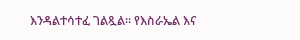እንዳልተሳተፈ ገልጿል። የእስራኤል እና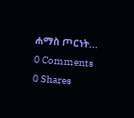ሐማስ ጦርነት...
0 Comments 0 Shares